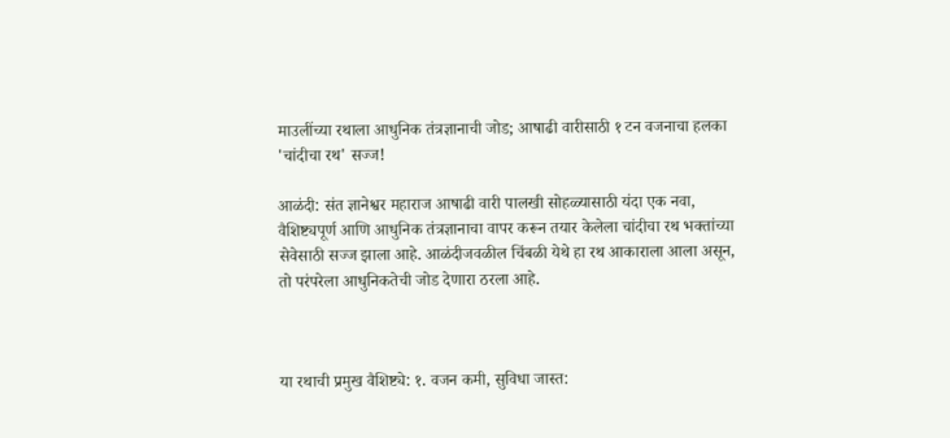माउलींच्या रथाला आधुनिक तंत्रज्ञानाची जोड; आषाढी वारीसाठी १ टन वजनाचा हलका 'चांदीचा रथ' सज्ज!

आळंदी: संत ज्ञानेश्वर महाराज आषाढी वारी पालखी सोहळ्यासाठी यंदा एक नवा, वैशिष्ट्यपूर्ण आणि आधुनिक तंत्रज्ञानाचा वापर करून तयार केलेला चांदीचा रथ भक्तांच्या सेवेसाठी सज्ज झाला आहे. आळंदीजवळील चिंबळी येथे हा रथ आकाराला आला असून, तो परंपरेला आधुनिकतेची जोड देणारा ठरला आहे.



या रथाची प्रमुख वैशिष्ट्ये: १. वजन कमी, सुविधा जास्त: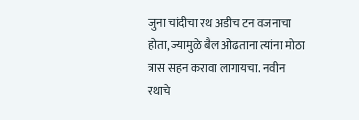जुना चांदीचा रथ अडीच टन वजनाचा होता, ज्यामुळे बैल ओढताना त्यांना मोठा त्रास सहन करावा लागायचा. नवीन रथाचे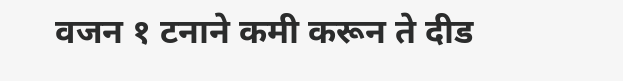वजन १ टनाने कमी करून ते दीड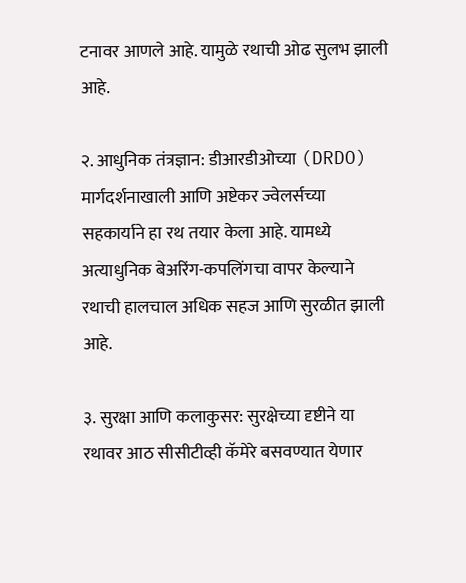टनावर आणले आहे. यामुळे रथाची ओढ सुलभ झाली आहे.

२. आधुनिक तंत्रज्ञान: डीआरडीओच्या (DRDO) मार्गदर्शनाखाली आणि अष्टेकर ज्वेलर्सच्या सहकार्याने हा रथ तयार केला आहे. यामध्ये अत्याधुनिक बेअरिंग-कपलिंगचा वापर केल्याने रथाची हालचाल अधिक सहज आणि सुरळीत झाली आहे.

३. सुरक्षा आणि कलाकुसर: सुरक्षेच्या दृष्टीने या रथावर आठ सीसीटीव्ही कॅमेरे बसवण्यात येणार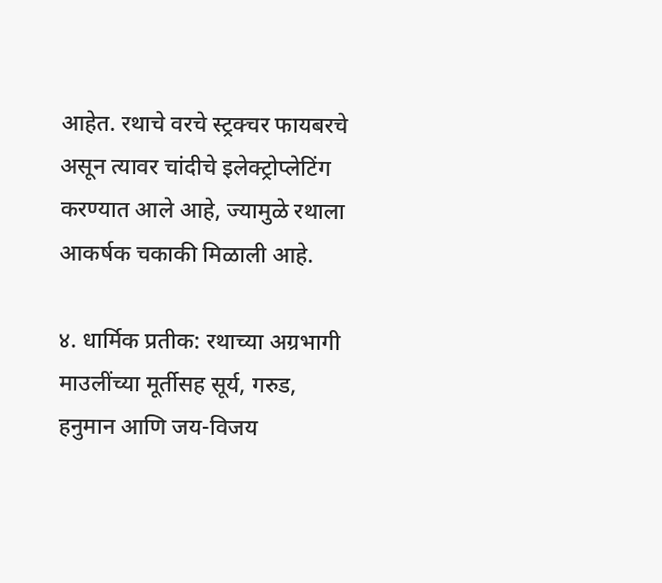आहेत. रथाचे वरचे स्ट्रक्चर फायबरचे असून त्यावर चांदीचे इलेक्ट्रोप्लेटिंग करण्यात आले आहे, ज्यामुळे रथाला आकर्षक चकाकी मिळाली आहे.

४. धार्मिक प्रतीक: रथाच्या अग्रभागी माउलींच्या मूर्तीसह सूर्य, गरुड, हनुमान आणि जय-विजय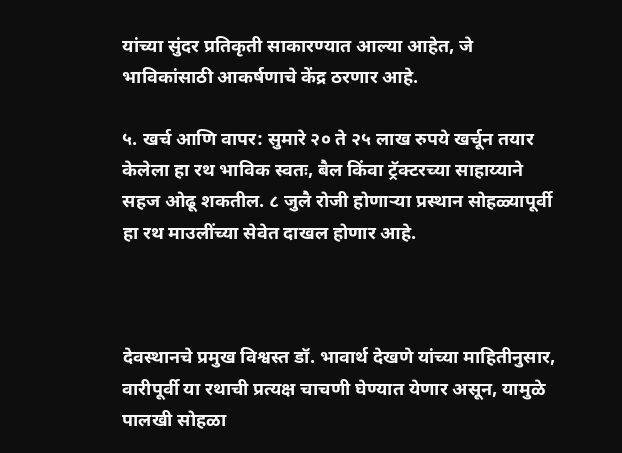यांच्या सुंदर प्रतिकृती साकारण्यात आल्या आहेत, जे भाविकांसाठी आकर्षणाचे केंद्र ठरणार आहे.

५. खर्च आणि वापर: सुमारे २० ते २५ लाख रुपये खर्चून तयार केलेला हा रथ भाविक स्वतः, बैल किंवा ट्रॅक्टरच्या साहाय्याने सहज ओढू शकतील. ८ जुलै रोजी होणाऱ्या प्रस्थान सोहळ्यापूर्वी हा रथ माउलींच्या सेवेत दाखल होणार आहे.



देवस्थानचे प्रमुख विश्वस्त डॉ. भावार्थ देखणे यांच्या माहितीनुसार, वारीपूर्वी या रथाची प्रत्यक्ष चाचणी घेण्यात येणार असून, यामुळे पालखी सोहळा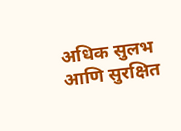अधिक सुलभ आणि सुरक्षित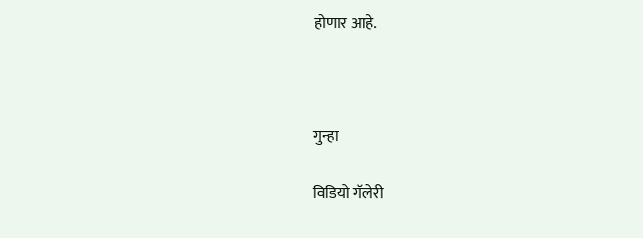होणार आहे.



गुन्हा

विडियो गॅलेरी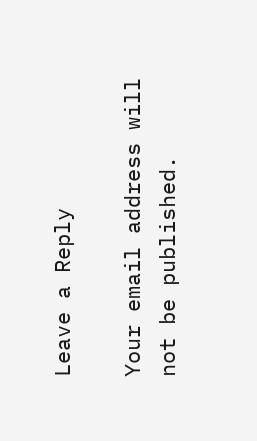Leave a Reply

Your email address will not be published.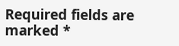Required fields are marked *